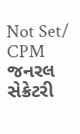Not Set/ CPM જનરલ સેક્રેટરી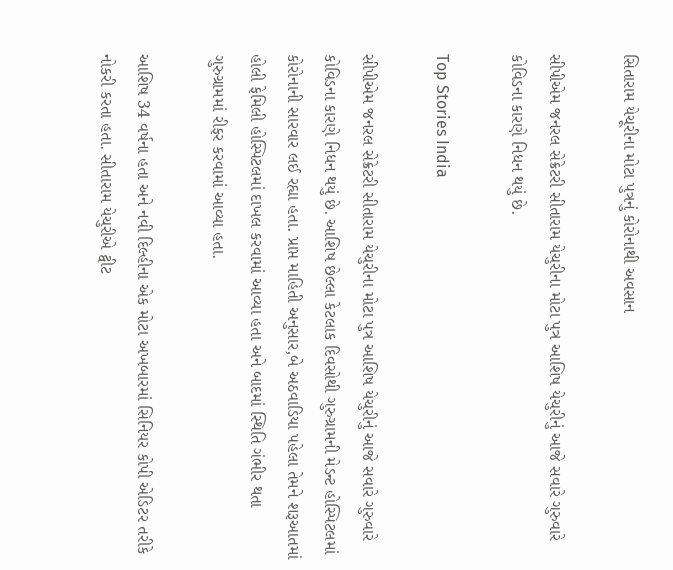સિતારામ યેચૂરીના મોટા પુત્રનું કોરોનાથી અવસાન

સીપીએમ જનરલ સેક્રેટરી સીતારામ યેચુરીના મોટા પુત્ર આશિષ યેચુરીનું આજે સવારે ગુરુવારે કોવિડના કારણે નિધન થયું છે.

Top Stories India

સીપીએમ જનરલ સેક્રેટરી સીતારામ યેચુરીના મોટા પુત્ર આશિષ યેચુરીનું આજે સવારે ગુરુવારે કોવિડના કારણે નિધન થયું છે. આશિષ છેલ્લા કેટલાક દિવસોથી ગુરુગ્રામની મેડન્ટ હોસ્પિટલમાં કોરોનાની સારવાર લઈ રહ્યા હતા. પ્રાપ્ત માહિતી અનુસાર,બે અઠવાડિયા પહેલા તેમને શરૂઆતમાં હોલી ફેમિલી હોસ્પિટલમાં દાખલ કરવામાં આવ્યા હતા અને બાદમાં સ્થિતિ ગંભીર થતા ગુરુગ્રામમાં રીફર કરવામાં આવ્યા હતા.

આશિષ 34 વર્ષના હતા અને નવી દિલ્હીના એક મોટા અખબારમાં સિનિયર કોપી એડિટર તરીકે નોકરી કરતા હતા. સીતારામ યેચુરીએ ટ્વીટ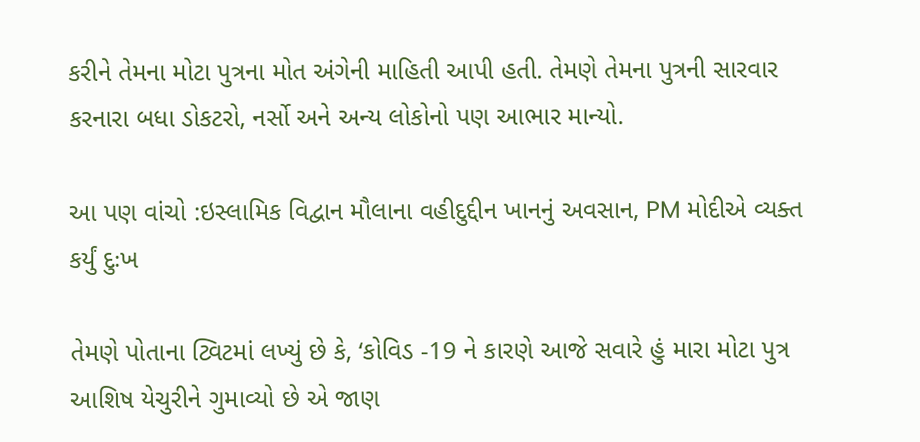કરીને તેમના મોટા પુત્રના મોત અંગેની માહિતી આપી હતી. તેમણે તેમના પુત્રની સારવાર કરનારા બધા ડોકટરો, નર્સો અને અન્ય લોકોનો પણ આભાર માન્યો.

આ પણ વાંચો :ઇસ્લામિક વિદ્વાન મૌલાના વહીદુદ્દીન ખાનનું અવસાન, PM મોદીએ વ્યક્ત કર્યું દુઃખ

તેમણે પોતાના ટ્વિટમાં લખ્યું છે કે, ‘કોવિડ -19 ને કારણે આજે સવારે હું મારા મોટા પુત્ર આશિષ યેચુરીને ગુમાવ્યો છે એ જાણ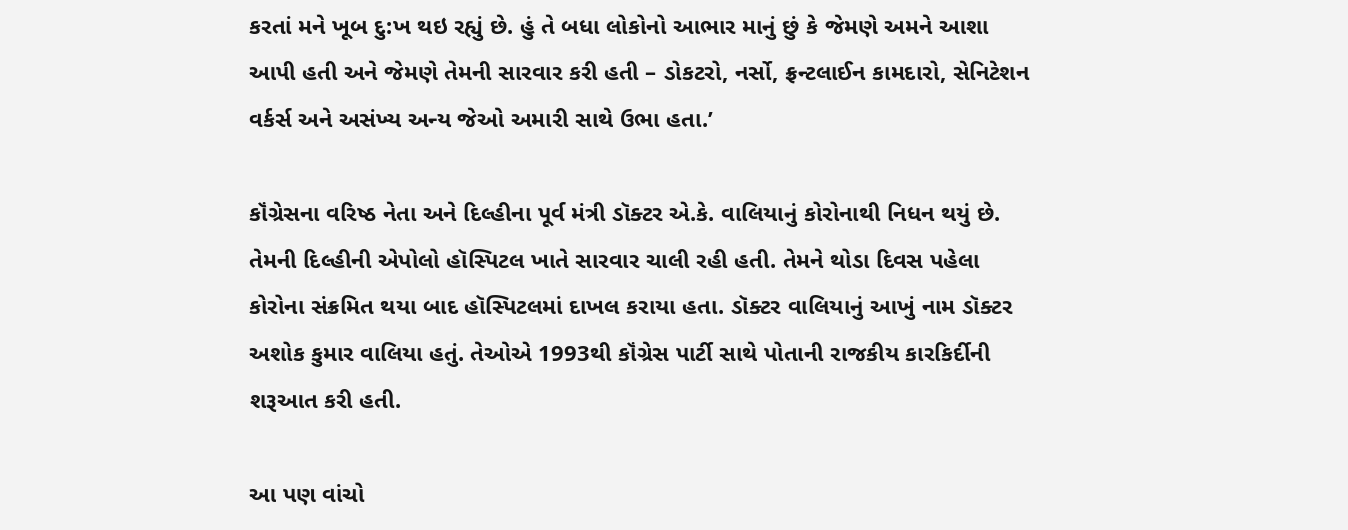કરતાં મને ખૂબ દુ:ખ થઇ રહ્યું છે. હું તે બધા લોકોનો આભાર માનું છું કે જેમણે અમને આશા આપી હતી અને જેમણે તેમની સારવાર કરી હતી – ડોકટરો, નર્સો, ફ્રન્ટલાઈન કામદારો, સેનિટેશન વર્કર્સ અને અસંખ્ય અન્ય જેઓ અમારી સાથે ઉભા હતા.’

કૉંગ્રેસના વરિષ્ઠ નેતા અને દિલ્હીના પૂર્વ મંત્રી ડૉક્ટર એ.કે. વાલિયાનું કોરોનાથી નિધન થયું છે. તેમની દિલ્હીની એપોલો હૉસ્પિટલ ખાતે સારવાર ચાલી રહી હતી. તેમને થોડા દિવસ પહેલા કોરોના સંક્રમિત થયા બાદ હૉસ્પિટલમાં દાખલ કરાયા હતા. ડૉક્ટર વાલિયાનું આખું નામ ડૉક્ટર અશોક કુમાર વાલિયા હતું. તેઓએ 1993થી કૉંગ્રેસ પાર્ટી સાથે પોતાની રાજકીય કારકિર્દીની શરૂઆત કરી હતી.

આ પણ વાંચો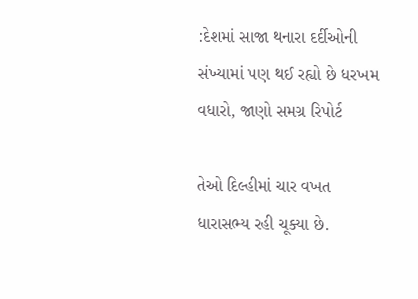:દેશમાં સાજા થનારા દર્દીઓની સંખ્યામાં પણ થઈ રહ્યો છે ધરખમ વધારો, જાણો સમગ્ર રિપોર્ટ

તેઓ દિલ્હીમાં ચાર વખત ધારાસભ્ય રહી ચૂક્યા છે.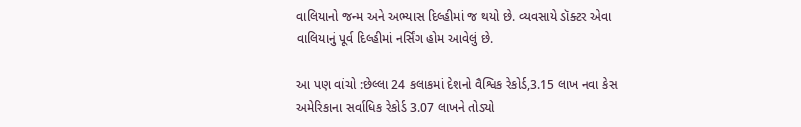વાલિયાનો જન્મ અને અભ્યાસ દિલ્હીમાં જ થયો છે. વ્યવસાયે ડૉક્ટર એવા વાલિયાનું પૂર્વ દિલ્હીમાં નર્સિંગ હોમ આવેલું છે.

આ પણ વાંચો :છેલ્લા 24 કલાકમાં દેશનો વૈશ્વિક રેકોર્ડ,3.15 લાખ નવા કેસ અમેરિકાના સર્વાધિક રેકોર્ડ 3.07 લાખને તોડ્યો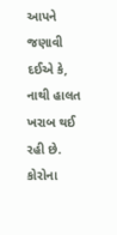આપને જણાવી દઈએ કે, નાથી હાલત ખરાબ થઈ રહી છે. કોરોના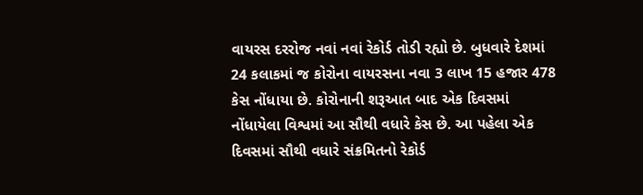વાયરસ દરરોજ નવાં નવાં રેકોર્ડ તોડી રહ્યો છે. બુધવારે દેશમાં 24 કલાકમાં જ કોરોના વાયરસના નવા 3 લાખ 15 હજાર 478 કેસ નોંધાયા છે. કોરોનાની શરૂઆત બાદ એક દિવસમાં નોંધાયેલા વિશ્વમાં આ સૌથી વધારે કેસ છે. આ પહેલા એક દિવસમાં સૌથી વધારે સંક્રમિતનો રેકોર્ડ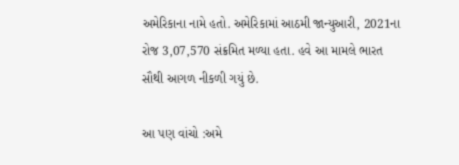અમેરિકાના નામે હતો. અમેરિકામાં આઠમી જાન્યુઆરી, 2021ના રોજ 3,07,570 સંક્રમિત મળ્યા હતા. હવે આ મામલે ભારત સૌથી આગળ નીકળી ગયું છે.

આ પણ વાંચો :અમે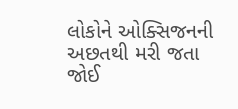લોકોને ઓક્સિજનની અછતથી મરી જતા જોઈ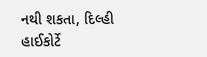નથી શકતા, દિલ્હી હાઈકોર્ટે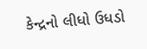કેન્દ્રનો લીધો ઉધડો